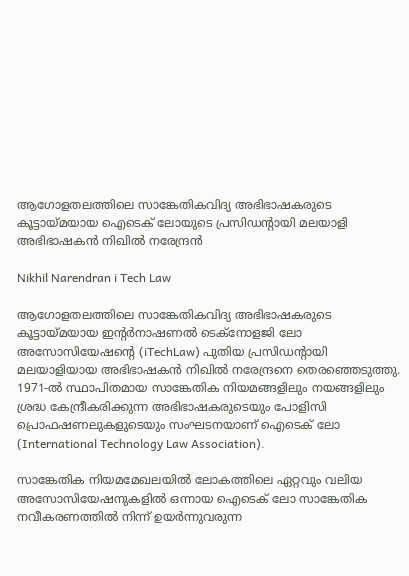ആഗോളതലത്തിലെ സാങ്കേതികവിദ്യ അഭിഭാഷകരുടെ കൂട്ടായ്മയായ ഐടെക് ലോയുടെ പ്രസിഡന്റായി മലയാളി അഭിഭാഷകൻ നിഖിൽ നരേന്ദ്രൻ

Nikhil Narendran i Tech Law

ആഗോളതലത്തിലെ സാങ്കേതികവിദ്യ അഭിഭാഷകരുടെ കൂട്ടായ്മയായ ഇൻ്റർനാഷണൽ ടെക്നോളജി ലോ അസോസിയേഷന്റെ (iTechLaw) പുതിയ പ്രസിഡന്റായി മലയാളിയായ അഭിഭാഷകൻ നിഖിൽ നരേന്ദ്രനെ തെരഞ്ഞെടുത്തു. 1971-ൽ സ്ഥാപിതമായ സാങ്കേതിക നിയമങ്ങളിലും നയങ്ങളിലും ശ്രദ്ധ കേന്ദ്രീകരിക്കുന്ന അഭിഭാഷകരുടെയും പോളിസി പ്രൊഫഷണലുകളുടെയും സംഘടനയാണ് ഐടെക് ലോ (International Technology Law Association).

സാങ്കേതിക നിയമമേഖലയിൽ ലോകത്തിലെ ഏറ്റവും വലിയ അസോസിയേഷനുകളിൽ ഒന്നായ ഐടെക് ലോ സാങ്കേതിക നവീകരണത്തിൽ നിന്ന് ഉയർന്നുവരുന്ന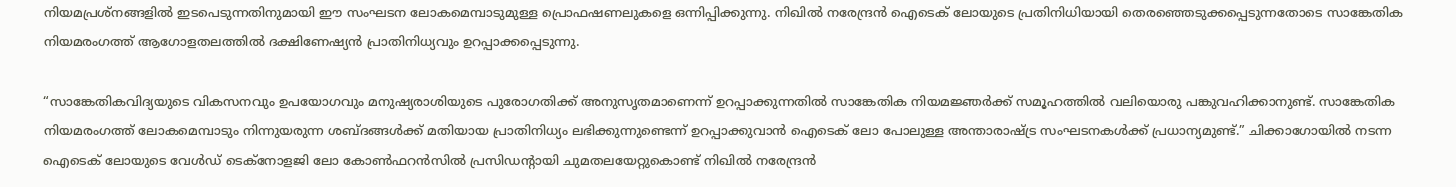നിയമപ്രശ്നങ്ങളിൽ ഇടപെടുന്നതിനുമായി ഈ സംഘടന ലോകമെമ്പാടുമുള്ള പ്രൊഫഷണലുകളെ ഒന്നിപ്പിക്കുന്നു. നിഖിൽ നരേന്ദ്രൻ ഐടെക് ലോയുടെ പ്രതിനിധിയായി തെരഞ്ഞെടുക്കപ്പെടുന്നതോടെ സാങ്കേതിക നിയമരംഗത്ത് ആഗോളതലത്തിൽ ദക്ഷിണേഷ്യൻ പ്രാതിനിധ്യവും ഉറപ്പാക്കപ്പെടുന്നു.

“സാങ്കേതികവിദ്യയുടെ വികസനവും ഉപയോഗവും മനുഷ്യരാശിയുടെ പുരോഗതിക്ക് അനുസൃതമാണെന്ന് ഉറപ്പാക്കുന്നതിൽ സാങ്കേതിക നിയമജ്ഞർക്ക് സമൂഹത്തിൽ വലിയൊരു പങ്കുവഹിക്കാനുണ്ട്. സാങ്കേതിക നിയമരംഗത്ത് ലോകമെമ്പാടും നിന്നുയരുന്ന ശബ്ദങ്ങൾക്ക് മതിയായ പ്രാതിനിധ്യം ലഭിക്കുന്നുണ്ടെന്ന് ഉറപ്പാക്കുവാൻ ഐടെക് ലോ പോലുള്ള അന്താരാഷ്ട്ര സംഘടനകൾക്ക് പ്രധാന്യമുണ്ട്.” ചിക്കാഗോയിൽ നടന്ന ഐടെക് ലോയുടെ വേൾഡ് ടെക്നോളജി ലോ കോൺഫറൻസിൽ പ്രസിഡന്റായി ചുമതലയേറ്റുകൊണ്ട് നിഖിൽ നരേന്ദ്രൻ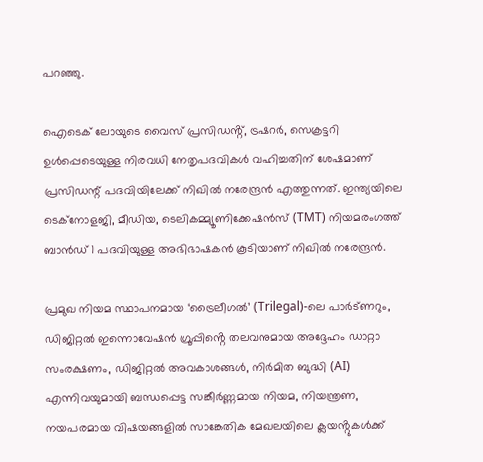പറഞ്ഞു.

ഐടെക് ലോയുടെ വൈസ് പ്രസിഡൻ്റ്, ട്രഷറർ, സെക്രട്ടറി ഉൾപ്പെടെയുള്ള നിരവധി നേതൃപദവികൾ വഹിച്ചതിന് ശേഷമാണ് പ്രസിഡന്റ് പദവിയിലേക്ക് നിഖിൽ നരേന്ദ്രൻ എത്തുന്നത്. ഇന്ത്യയിലെ ടെക്നോളജി, മീഡിയ, ടെലികമ്മ്യൂണിക്കേഷൻസ് (TMT) നിയമരംഗത്ത് ബാൻഡ് 1 പദവിയുള്ള അഭിഭാഷകൻ കൂടിയാണ് നിഖിൽ നരേന്ദ്രൻ.

പ്രമുഖ നിയമ സ്ഥാപനമായ ‘ട്രൈലീഗൽ’ (Trilegal)-ലെ പാർട്ണറും, ഡിജിറ്റൽ ഇന്നൊവേഷൻ ഗ്രൂപ്പിൻ്റെ തലവനുമായ അദ്ദേഹം ഡാറ്റാ സംരക്ഷണം, ഡിജിറ്റൽ അവകാശങ്ങൾ, നിർമിത ബുദ്ധി (AI) എന്നിവയുമായി ബന്ധപ്പെട്ട സങ്കീർണ്ണമായ നിയമ, നിയന്ത്രണ, നയപരമായ വിഷയങ്ങളിൽ സാങ്കേതിക മേഖലയിലെ ക്ലയൻ്റുകൾക്ക്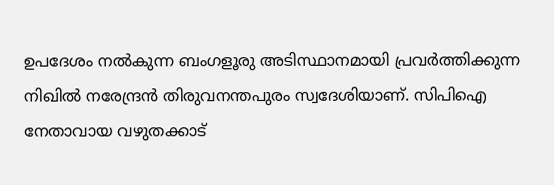ഉപദേശം നൽകുന്ന ബംഗളൂരു അടിസ്ഥാനമായി പ്രവർത്തിക്കുന്ന നിഖിൽ നരേന്ദ്രൻ തിരുവനന്തപുരം സ്വദേശിയാണ്. സിപിഐ നേതാവായ വഴുതക്കാട്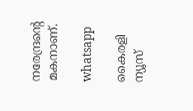നരേന്ദ്രന്റെ മകനാണ്.

whatsapp

കൈരളി ന്യൂസ്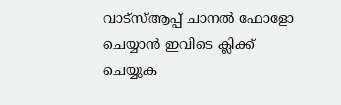വാട്‌സ്ആപ്പ് ചാനല്‍ ഫോളോ ചെയ്യാന്‍ ഇവിടെ ക്ലിക്ക് ചെയ്യുക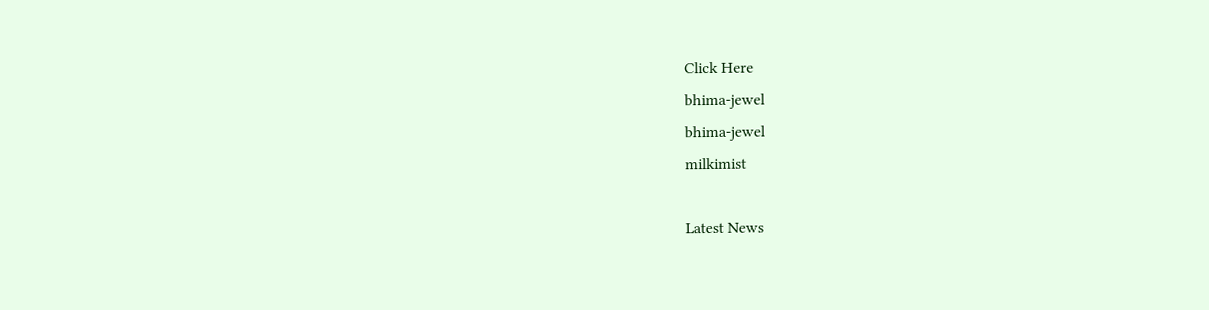Click Here
bhima-jewel
bhima-jewel
milkimist

Latest News